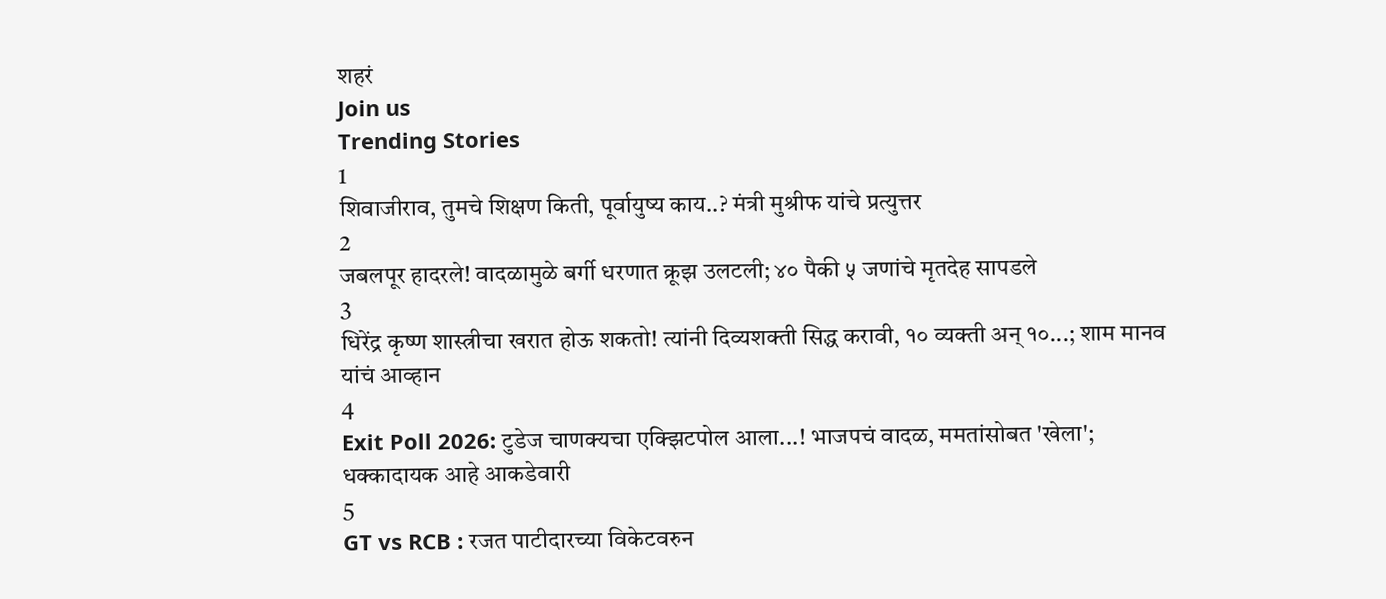शहरं
Join us
Trending Stories
1
शिवाजीराव, तुमचे शिक्षण किती, पूर्वायुष्य काय..? मंत्री मुश्रीफ यांचे प्रत्युत्तर
2
जबलपूर हादरले! वादळामुळे बर्गी धरणात क्रूझ उलटली; ४० पैकी ५ जणांचे मृतदेह सापडले
3
धिरेंद्र कृष्ण शास्त्रीचा खरात होऊ शकतो! त्यांनी दिव्यशक्ती सिद्ध करावी, १० व्यक्ती अन् १०...; शाम मानव यांचं आव्हान
4
Exit Poll 2026: टुडेज चाणक्यचा एक्झिटपोल आला...! भाजपचं वादळ, ममतांसोबत 'खेला'; धक्कादायक आहे आकडेवारी
5
GT vs RCB : रजत पाटीदारच्या विकेटवरुन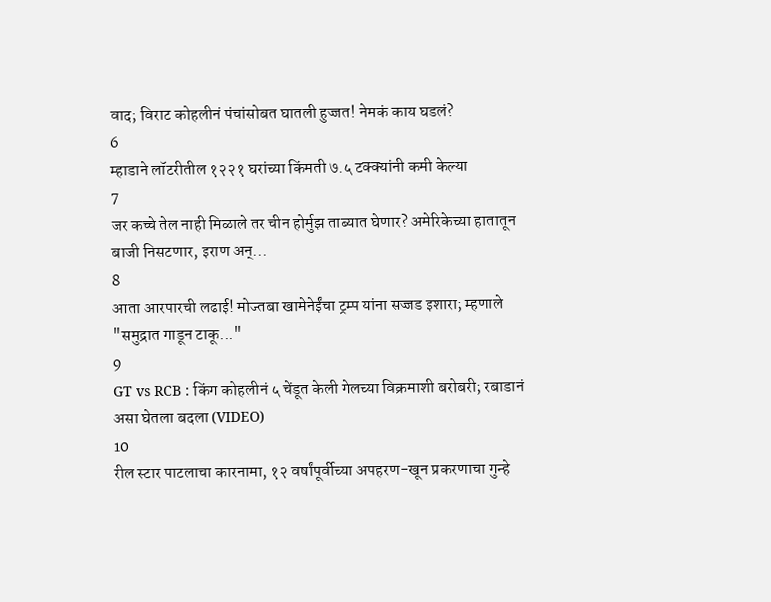वाद; विराट कोहलीनं पंचांसोबत घातली हुज्जत! नेमकं काय घडलं?
6
म्हाडाने लॉटरीतील १२२१ घरांच्या किंमती ७.५ टक्क्यांनी कमी केल्या
7
जर कच्चे तेल नाही मिळाले तर चीन होर्मुझ ताब्यात घेणार? अमेरिकेच्या हातातून बाजी निसटणार, इराण अन्...
8
आता आरपारची लढाई! मोज्तबा खामेनेईंचा ट्रम्प यांना सज्जड इशारा; म्हणाले "समुद्रात गाडून टाकू..."
9
GT vs RCB : किंग कोहलीनं ५ चेंडूत केली गेलच्या विक्रमाशी बरोबरी; रबाडानं असा घेतला बदला (VIDEO)
10
रील स्टार पाटलाचा कारनामा, १२ वर्षांपूर्वीच्या अपहरण-खून प्रकरणाचा गुन्हे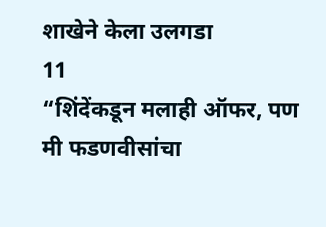शाखेने केला उलगडा
11
“शिंदेंकडून मलाही ऑफर, पण मी फडणवीसांचा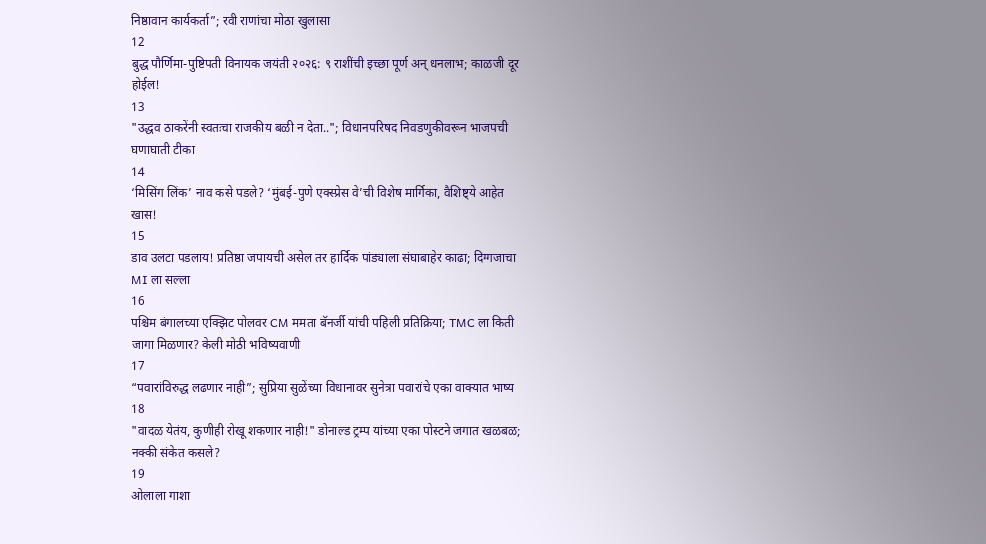निष्ठावान कार्यकर्ता”; रवी राणांचा मोठा खुलासा
12
बुद्ध पौर्णिमा-पुष्टिपती विनायक जयंती २०२६: ९ राशींची इच्छा पूर्ण अन् धनलाभ; काळजी दूर होईल!
13
"उद्धव ठाकरेंनी स्वतःचा राजकीय बळी न देता.."; विधानपरिषद निवडणुकीवरून भाजपची घणाघाती टीका
14
‘मिसिंग लिंक’ नाव कसे पडले? ‘मुंबई-पुणे एक्स्प्रेस वे’ची विशेष मार्गिका, वैशिष्ट्ये आहेत खास!
15
डाव उलटा पडलाय! प्रतिष्ठा जपायची असेल तर हार्दिक पांड्याला संघाबाहेर काढा; दिग्गजाचा MI ला सल्ला
16
पश्चिम बंगालच्या एक्झिट पोलवर CM ममता बॅनर्जी यांची पहिली प्रतिक्रिया; TMC ला किती जागा मिळणार? केली मोठी भविष्यवाणी
17
“पवारांविरुद्ध लढणार नाही”; सुप्रिया सुळेंच्या विधानावर सुनेत्रा पवारांचे एका वाक्यात भाष्य
18
"वादळ येतंय, कुणीही रोखू शकणार नाही!" डोनाल्ड ट्रम्प यांच्या एका पोस्टने जगात खळबळ; नक्की संकेत कसले?
19
ओलाला गाशा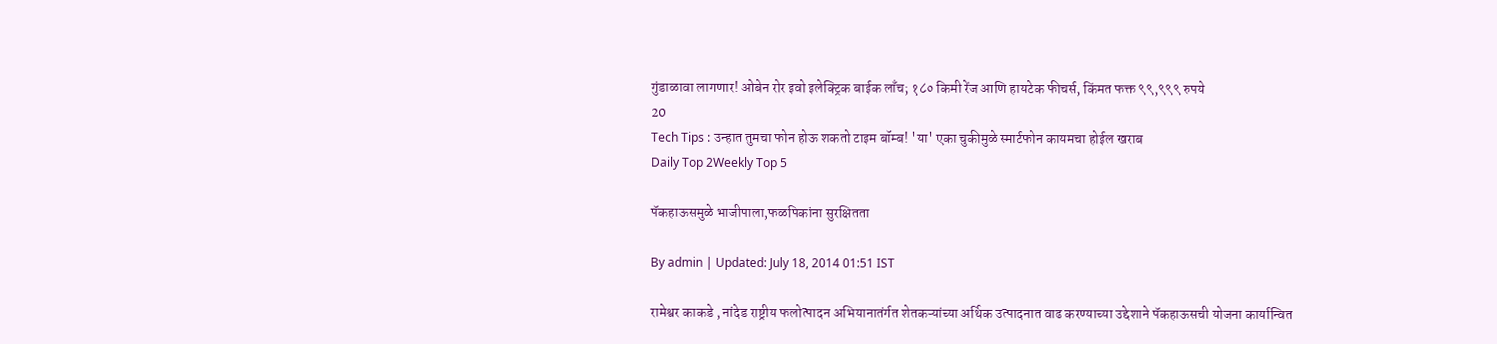गुंडाळावा लागणार! ओबेन रोर इवो इलेक्ट्रिक बाईक लाँच; १८० किमी रेंज आणि हायटेक फीचर्स, किंमत फक्त ९९,९९९ रुपये
20
Tech Tips : उन्हात तुमचा फोन होऊ शकतो टाइम बॉम्ब! 'या' एका चुकीमुळे स्मार्टफोन कायमचा होईल खराब
Daily Top 2Weekly Top 5

पॅकहाऊसमुळे भाजीपाला,फळपिकांना सुरक्षितता

By admin | Updated: July 18, 2014 01:51 IST

रामेश्वर काकडे , नांदेड राष्ट्रीय फलोत्पादन अभियानातंर्गत शेतकऱ्यांच्या अर्थिक उत्पादनात वाढ करण्याच्या उद्देशाने पॅकहाऊसची योजना कार्यान्वित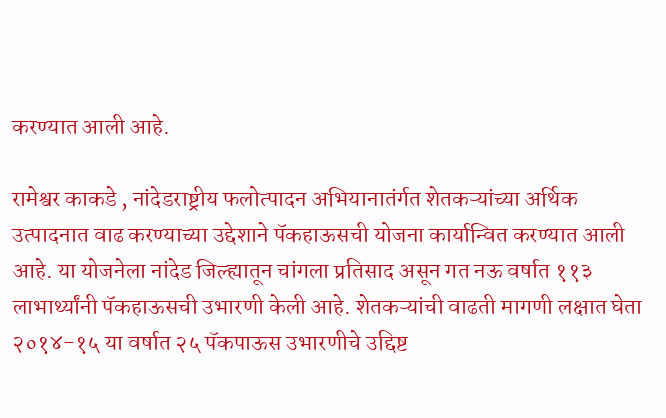करण्यात आली आहे.

रामेश्वर काकडे , नांदेडराष्ट्रीय फलोत्पादन अभियानातंर्गत शेतकऱ्यांच्या अर्थिक उत्पादनात वाढ करण्याच्या उद्देशाने पॅकहाऊसची योजना कार्यान्वित करण्यात आली आहे. या योजनेला नांदेड जिल्ह्यातून चांगला प्रतिसाद असून गत नऊ वर्षात ११३ लाभार्थ्यांनी पॅकहाऊसची उभारणी केली आहे. शेतकऱ्यांची वाढती मागणी लक्षात घेता २०१४-१५ या वर्षात २५ पॅकपाऊस उभारणीचे उद्दिष्ट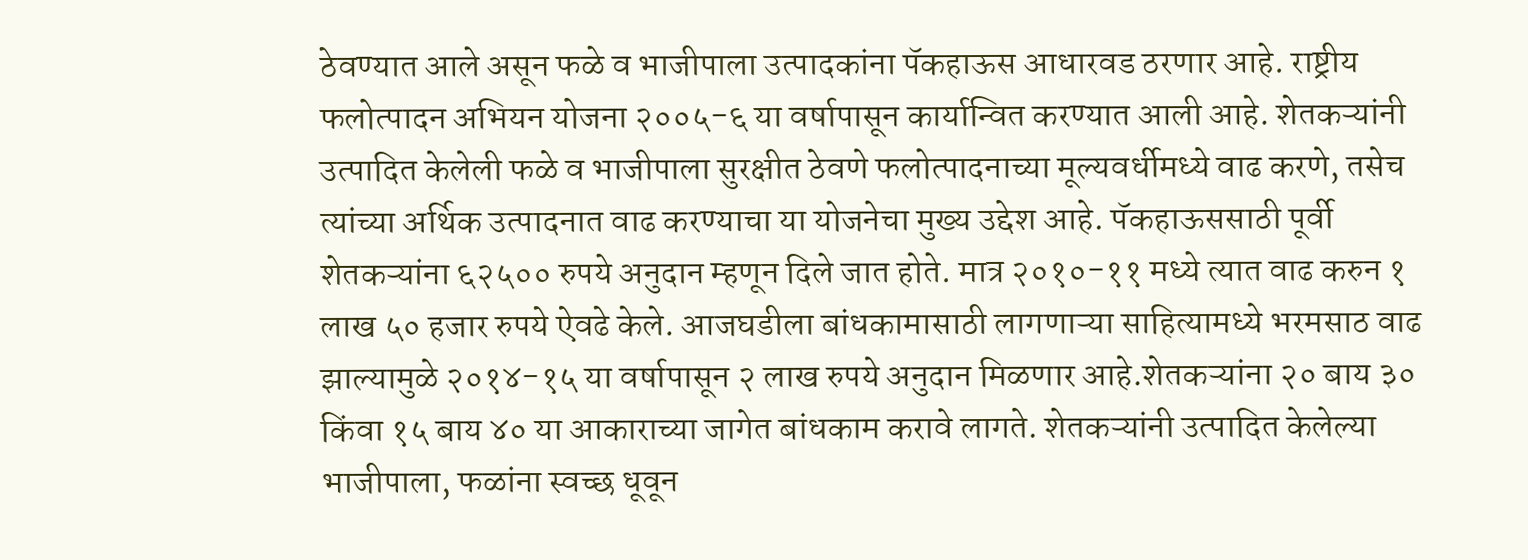ठेवण्यात आले असून फळे व भाजीपाला उत्पादकांना पॅकहाऊस आधारवड ठरणार आहे. राष्ट्रीय फलोत्पादन अभियन योजना २००५-६ या वर्षापासून कार्यान्वित करण्यात आली आहे. शेतकऱ्यांनी उत्पादित केलेली फळे व भाजीपाला सुरक्षीत ठेवणे फलोत्पादनाच्या मूल्यवर्धीमध्ये वाढ करणे, तसेच त्यांच्या अर्थिक उत्पादनात वाढ करण्याचा या योजनेचा मुख्य उद्देश आहे. पॅकहाऊससाठी पूर्वी शेतकऱ्यांना ६२५०० रुपये अनुदान म्हणून दिले जात होते. मात्र २०१०-११ मध्ये त्यात वाढ करुन १ लाख ५० हजार रुपये ऐवढे केले. आजघडीला बांधकामासाठी लागणाऱ्या साहित्यामध्ये भरमसाठ वाढ झाल्यामुळे २०१४-१५ या वर्षापासून २ लाख रुपये अनुदान मिळणार आहे.शेतकऱ्यांना २० बाय ३० किंवा १५ बाय ४० या आकाराच्या जागेत बांधकाम करावे लागते. शेतकऱ्यांनी उत्पादित केलेल्या भाजीपाला, फळांना स्वच्छ धूवून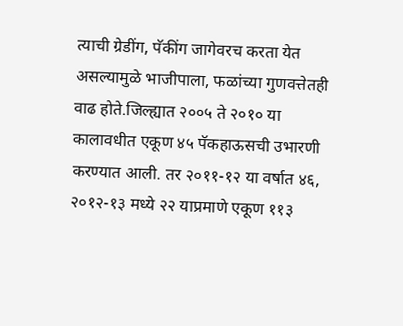त्याची ग्रेडींग, पॅकींग जागेवरच करता येत असल्यामुळे भाजीपाला, फळांच्या गुणवत्तेतही वाढ होते.जिल्ह्यात २००५ ते २०१० या कालावधीत एकूण ४५ पॅकहाऊसची उभारणी करण्यात आली. तर २०११-१२ या वर्षात ४६, २०१२-१३ मध्ये २२ याप्रमाणे एकूण ११३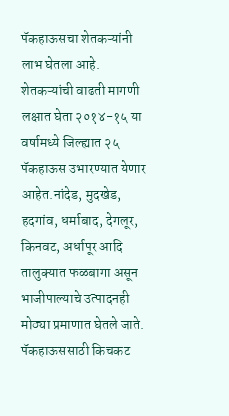पॅकहाऊसचा शेतकऱ्यांनी लाभ घेतला आहे. शेतकऱ्यांची वाढती मागणी लक्षात घेता २०१४-१५ या वर्षामध्ये जिल्ह्यात २५ पॅकहाऊस उभारण्यात येणार आहेत.नांदेड, मुदखेड, हदगांव, धर्माबाद, देगलूर, किनवट, अर्धापूर आदि तालुक्यात फळबागा असून भाजीपाल्याचे उत्पादनही मोठ्या प्रमाणात घेतले जाते. पॅकहाऊससाठी किचकट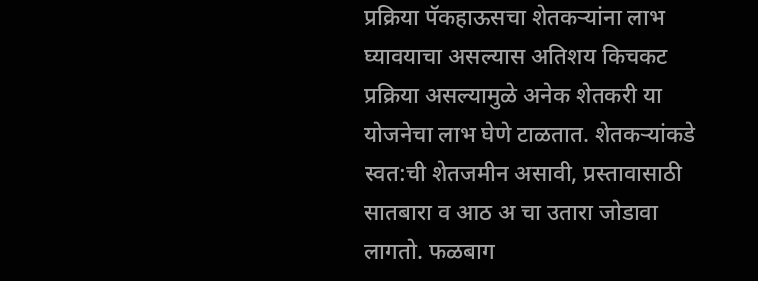प्रक्रिया पॅकहाऊसचा शेतकऱ्यांना लाभ घ्यावयाचा असल्यास अतिशय किचकट प्रक्रिया असल्यामुळे अनेक शेतकरी या योजनेचा लाभ घेणे टाळतात. शेतकऱ्यांकडे स्वत:ची शेतजमीन असावी, प्रस्तावासाठी सातबारा व आठ अ चा उतारा जोडावा लागतो. फळबाग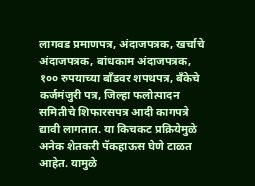लागवड प्रमाणपत्र, अंदाजपत्रक, खर्चाचे अंदाजपत्रक, बांधकाम अंदाजपत्रक, १०० रुपयाच्या बाँडवर शपथपत्र, बँकेचे कर्जमंजुरी पत्र, जिल्हा फलोत्पादन समितीचे शिफारसपत्र आदी कागपत्रे द्यावी लागतात. या किचकट प्रक्रियेमुळे अनेक शेतकरी पॅकहाऊस घेणे टाळत आहेत. यामुळे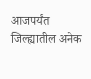आजपर्यंत जिल्ह्यातील अनेक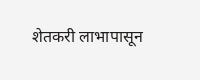शेतकरी लाभापासून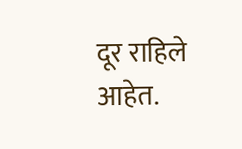दूर राहिले आहेत.